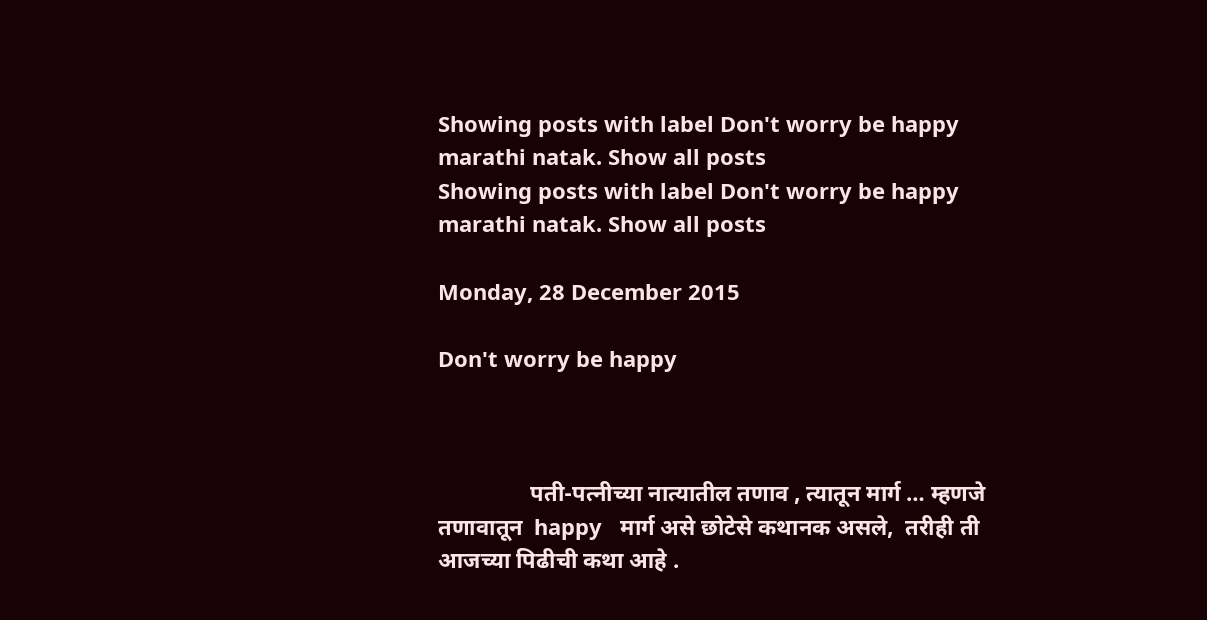Showing posts with label Don't worry be happy marathi natak. Show all posts
Showing posts with label Don't worry be happy marathi natak. Show all posts

Monday, 28 December 2015

Don't worry be happy



                पती-पत्नीच्या नात्यातील तणाव , त्यातून मार्ग … म्हणजे तणावातून  happy   मार्ग असे छोटेसे कथानक असले,  तरीही ती आजच्या पिढीची कथा आहे .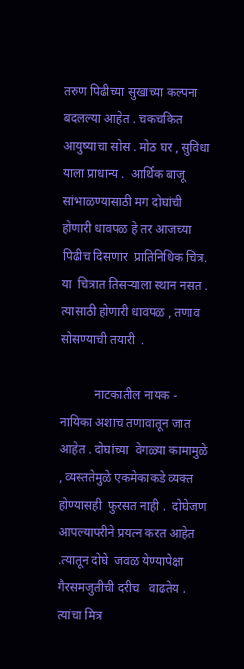तरुण पिढीच्या सुखाच्या कल्पना बदलल्या आहेत . चकचकित   आयुष्याचा सोस . मोठ घर , सुविधा याला प्राधान्य .  आर्थिक बाजू सांभाळण्यासाठी मग दोघांची  होणारी धावपळ हे तर आजच्या  पिढीच दिसणार  प्रातिनिधिक चित्र. या  चित्रात तिसऱ्याला स्थान नसत . त्यासाठी होणारी धावपळ , तणाव  सोसण्याची तयारी  .

           नाटकातील नायक - नायिका अशाच तणावातून जात आहेत . दोघांच्या  वेगळ्या कामामुळे , व्यस्ततेमुळे एकमेकाकडे व्यक्त होण्यासही  फुरसत नाही .  दोघेजण आपल्यापरीने प्रयत्न करत आहेत .त्यातून दोघे  जवळ येण्यापेक्षा गैरसमजुतीची दरीच   वाढतेय . त्यांचा मित्र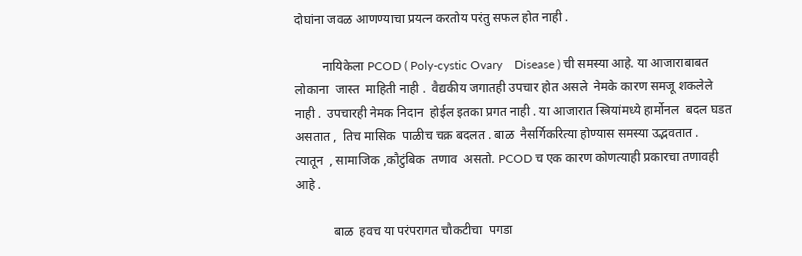दोघांना जवळ आणण्याचा प्रयत्न करतोय परंतु सफल होत नाही .

         नायिकेला PCOD ( Poly-cystic Ovary    Disease ) ची समस्या आहे. या आजाराबाबत  लोकाना  जास्त  माहिती नाही .  वैद्यकीय जगातही उपचार होत असले  नेमके कारण समजू शकलेले नाही .  उपचारही नेमक निदान  होईल इतका प्रगत नाही . या आजारात स्त्रियांमध्ये हार्मोनल  बदल घडत असतात ,  तिच मासिक  पाळीच चक्र बदलत . बाळ  नैसर्गिकरित्या होण्यास समस्या उद्भवतात .  त्यातून  , सामाजिक ,कौटुंबिक  तणाव  असतो. PCOD च एक कारण कोणत्याही प्रकारचा तणावही आहे .

            बाळ  हवच या परंपरागत चौकटीचा  पगडा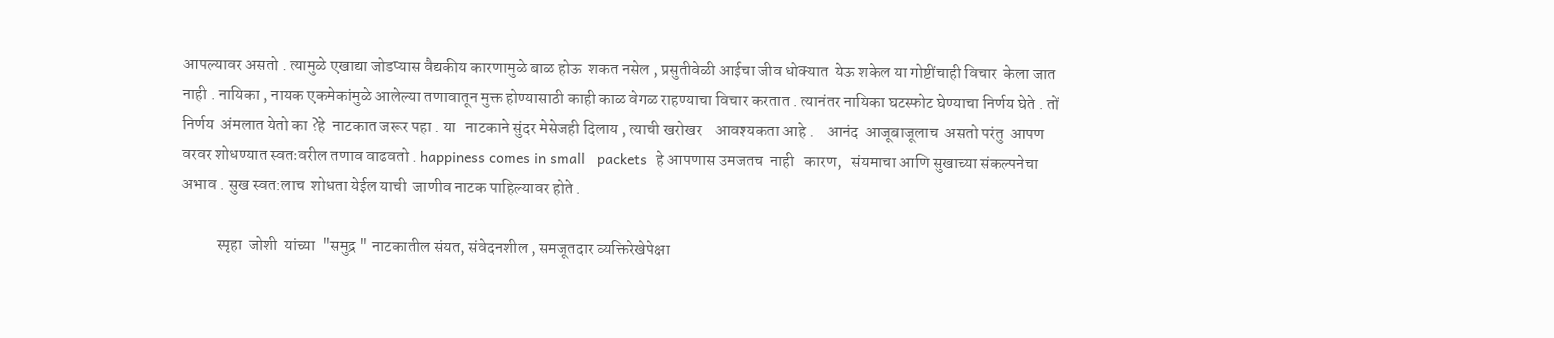आपल्यावर असतो . त्यामुळे एखाद्या जोडप्यास वैद्यकीय कारणामुळे बाळ होऊ  शकत नसेल , प्रसुतीवेळी आईचा जीव धोक्यात  येऊ शकेल या गोष्टींचाही विचार  केला जात  नाही . नायिका , नायक एकमेकांमुळे आलेल्या तणावातून मुक्त होण्यासाठी काही काळ वेगळ राहण्याचा विचार करतात . त्यानंतर नायिका घटस्फोट घेण्याचा निर्णय घेते . तों निर्णय  अंमलात येतो का ?हे  नाटकात जरूर पहा . या   नाटकाने सुंदर मेसेजही दिलाय , त्याची खरोखर    आवश्यकता आहे .    आनंद  आजूबाजूलाच  असतो परंतु  आपण वरवर शोधण्यात स्वतःवरील तणाव वाढवतो . happiness comes in small   packets  हे आपणास उमजतच  नाही   कारण,   संयमाचा आणि सुखाच्या संकल्पनेचा अभाव . सुख स्वत:लाच  शोधता येईल याची  जाणीव नाटक पाहिल्यावर होते .

           स्पृहा  जोशी  यांच्या  "समुद्र " नाटकातील संयत, संवेदनशील , समजूतदार व्यक्तिरेखेपेक्षा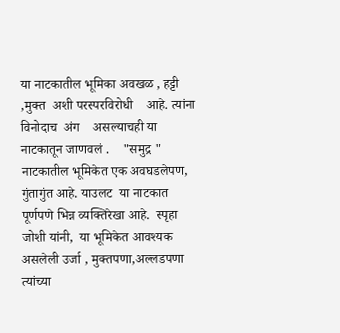या नाटकातील भूमिका अवखळ , हट्टी ,मुक्त  अशी परस्परविरोधी    आहे. त्यांना विनोदाच  अंग    असल्याचही या नाटकातून जाणवलं .    "समुद्र " नाटकातील भूमिकेत एक अवघडलेपण, गुंतागुंत आहे. याउलट  या नाटकात पूर्णपणे भिन्न व्यक्तिरेखा आहे.  स्पृहा जोशी यांनी,  या भूमिकेत आवश्यक असलेली उर्जा , मुक्तपणा,अल्लडपणा   त्यांच्या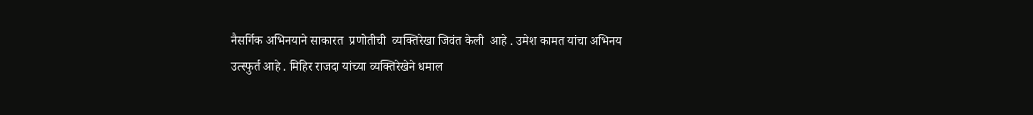नैसर्गिक अभिनयाने साकारत  प्रणोतीची  व्यक्तिरेखा जिवंत केली  आहे . उमेश कामत यांचा अभिनय उत्स्फुर्त आहे . मिहिर राजदा यांच्या व्यक्तिरेखेने धमाल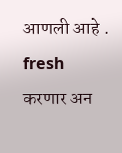आणली आहे . fresh करणार अन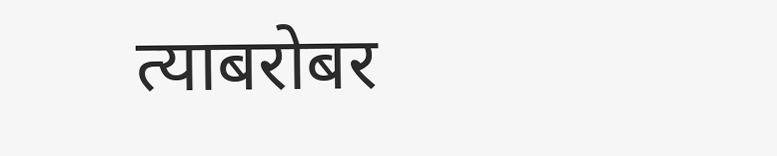त्याबरोबर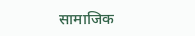सामाजिक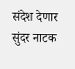संदेश देणार सुंदर नाटक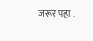जरूर पहा .